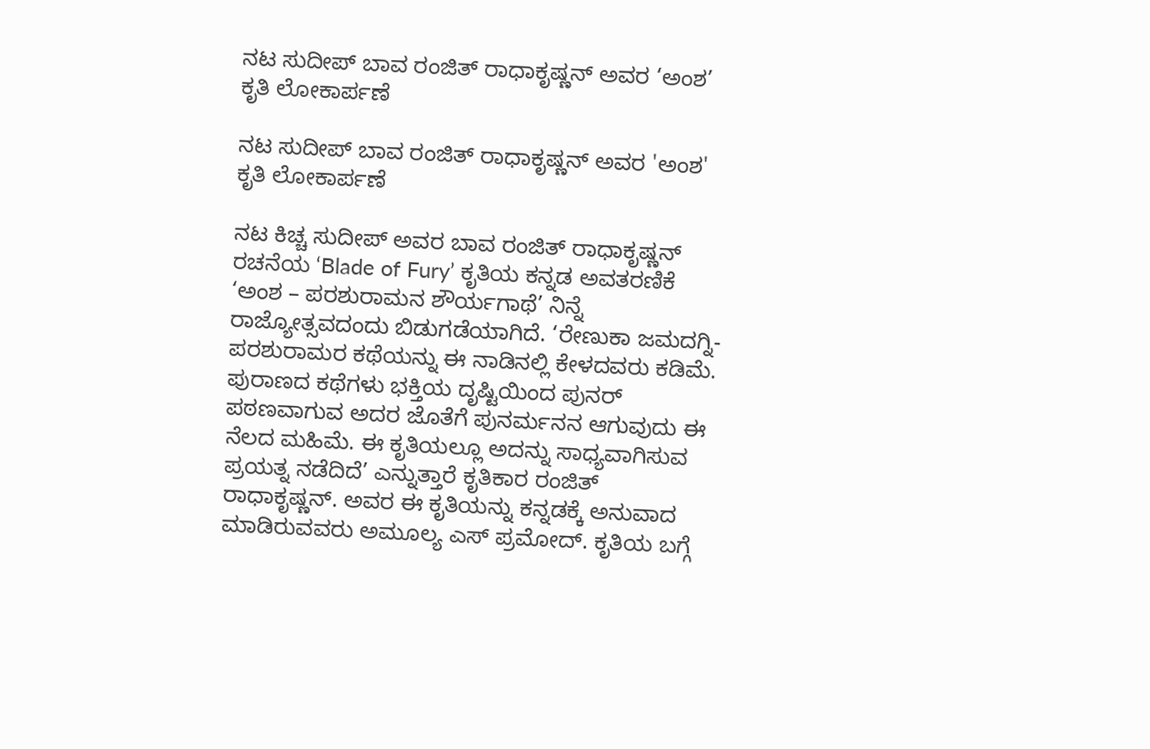ನಟ ಸುದೀಪ್‌ ಬಾವ ರಂಜಿತ್‌ ರಾಧಾಕೃಷ್ಣನ್‌ ಅವರ ‘ಅಂಶ’ ಕೃತಿ ಲೋಕಾರ್ಪಣೆ

ನಟ ಸುದೀಪ್‌ ಬಾವ ರಂಜಿತ್‌ ರಾಧಾಕೃಷ್ಣನ್‌ ಅವರ 'ಅಂಶ' ಕೃತಿ ಲೋಕಾರ್ಪಣೆ

ನಟ ಕಿಚ್ಚ ಸುದೀಪ್‌ ಅವರ ಬಾವ ರಂಜಿತ್‌ ರಾಧಾಕೃಷ್ಣನ್‌ ರಚನೆಯ ‘Blade of Fury’ ಕೃತಿಯ ಕನ್ನಡ ಅವತರಣಿಕೆ ‘ಅಂಶ – ಪರಶುರಾಮನ ಶೌರ್ಯಗಾಥೆ’ ನಿನ್ನೆ ರಾಜ್ಯೋತ್ಸವದಂದು ಬಿಡುಗಡೆಯಾಗಿದೆ. ‘ರೇಣುಕಾ ಜಮದಗ್ನಿ- ಪರಶುರಾಮರ ಕಥೆಯನ್ನು ಈ ನಾಡಿನಲ್ಲಿ ಕೇಳದವರು ಕಡಿಮೆ. ಪುರಾಣದ ಕಥೆಗಳು ಭಕ್ತಿಯ ದೃಷ್ಟಿಯಿಂದ ಪುನರ್ ಪಠಣವಾಗುವ ಅದರ ಜೊತೆಗೆ ಪುನರ್ಮನನ ಆಗುವುದು ಈ ನೆಲದ ಮಹಿಮೆ. ಈ ಕೃತಿಯಲ್ಲೂ ಅದನ್ನು ಸಾಧ್ಯವಾಗಿಸುವ ಪ್ರಯತ್ನ ನಡೆದಿದೆ’ ಎನ್ನುತ್ತಾರೆ ಕೃತಿಕಾರ ರಂಜಿತ್‌ ರಾಧಾಕೃಷ್ಣನ್‌. ಅವರ ಈ ಕೃತಿಯನ್ನು ಕನ್ನಡಕ್ಕೆ ಅನುವಾದ ಮಾಡಿರುವವರು ಅಮೂಲ್ಯ ಎಸ್‌ ಪ್ರಮೋದ್‌. ಕೃತಿಯ ಬಗ್ಗೆ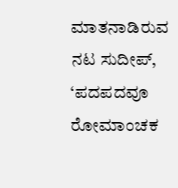ಮಾತನಾಡಿರುವ ನಟ ಸುದೀಪ್‌, ‘ಪದಪದವೂ ರೋಮಾಂಚಕ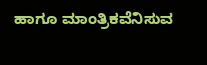ಹಾಗೂ ಮಾಂತ್ರಿಕವೆನಿಸುವ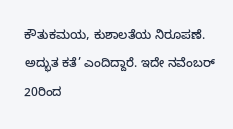ಕೌತುಕಮಯ, ಕುಶಾಲತೆಯ ನಿರೂಪಣೆ. ಅದ್ಭುತ ಕತೆ’ ಎಂದಿದ್ದಾರೆ. ಇದೇ ನವೆಂಬರ್‌ 20ರಿಂದ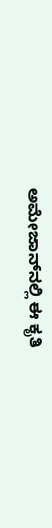ಅಮೇಜಾನ್‌ನಲ್ಲಿ ಈ ಕೃತಿ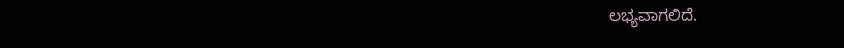ಲಭ್ಯವಾಗಲಿದೆ.